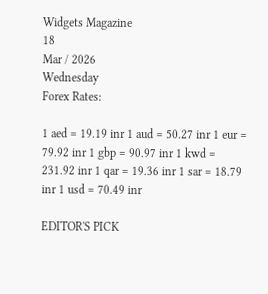Widgets Magazine
18
Mar / 2026
Wednesday
Forex Rates:

1 aed = 19.19 inr 1 aud = 50.27 inr 1 eur = 79.92 inr 1 gbp = 90.97 inr 1 kwd = 231.92 inr 1 qar = 19.36 inr 1 sar = 18.79 inr 1 usd = 70.49 inr

EDITOR'S PICK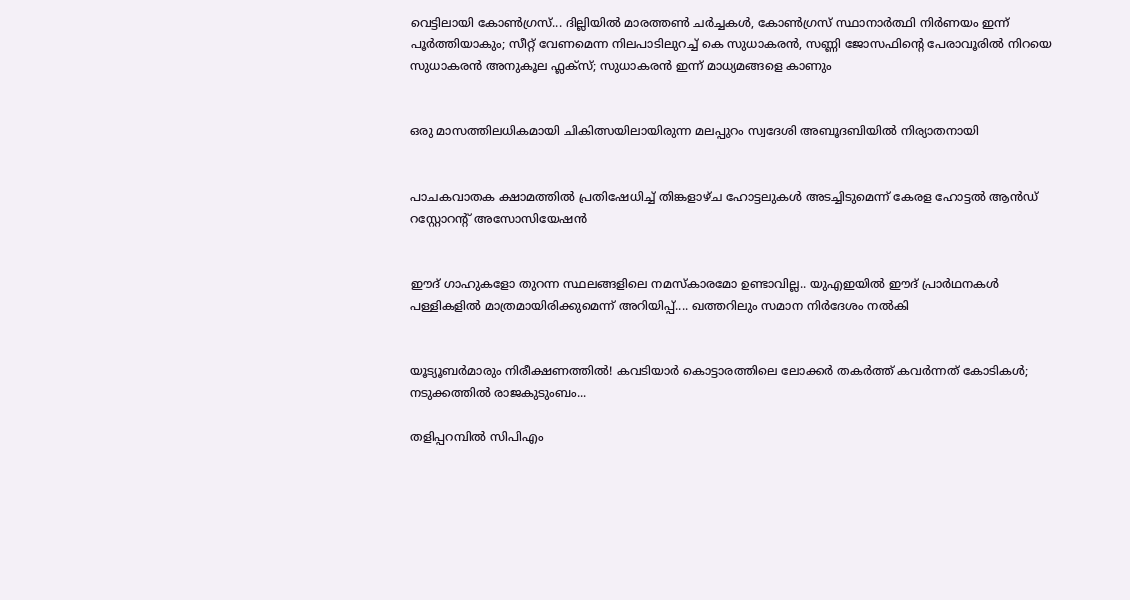വെട്ടിലായി കോണ്‍ഗ്രസ്... ദില്ലിയിൽ മാരത്തൺ ചർച്ചകൾ, കോൺഗ്രസ് സ്ഥാനാർത്ഥി നിർണയം ഇന്ന് പൂർത്തിയാകും; സീറ്റ് വേണമെന്ന നിലപാടിലുറച്ച് കെ സുധാകരൻ, സണ്ണി ജോസഫിന്‍റെ പേരാവൂരിൽ നിറയെ സുധാകരൻ അനുകൂല ഫ്ലക്സ്; സുധാകരൻ ഇന്ന് മാധ്യമങ്ങളെ കാണും


ഒരു മാസത്തിലധികമായി ചികിത്സയിലായിരുന്ന മലപ്പുറം സ്വദേശി അബൂദബിയിൽ നിര്യാതനായി


പാചകവാതക ക്ഷാമത്തിൽ പ്രതിഷേധിച്ച് തിങ്കളാഴ്ച ഹോട്ടലുകൾ അടച്ചിടുമെന്ന് കേരള ഹോട്ടൽ ആൻഡ് റസ്റ്റോറന്റ് അസോസിയേഷൻ


ഈദ് ഗാഹുകളോ തുറന്ന സ്ഥലങ്ങളിലെ നമസ്കാരമോ ഉണ്ടാവില്ല.. യുഎഇയിൽ ഈദ് പ്രാർഥനകൾ പള്ളികളിൽ മാത്രമായിരിക്കുമെന്ന് അറിയിപ്പ്.... ഖത്തറിലും സമാന നിർദേശം നൽകി


യൂട്യൂബർമാരും നിരീക്ഷണത്തിൽ! കവടിയാർ കൊട്ടാരത്തിലെ ലോക്കർ തകർത്ത് കവർന്നത് കോടികൾ; നടുക്കത്തിൽ രാജകുടുംബം...

തളിപ്പറമ്പില്‍ സിപിഎം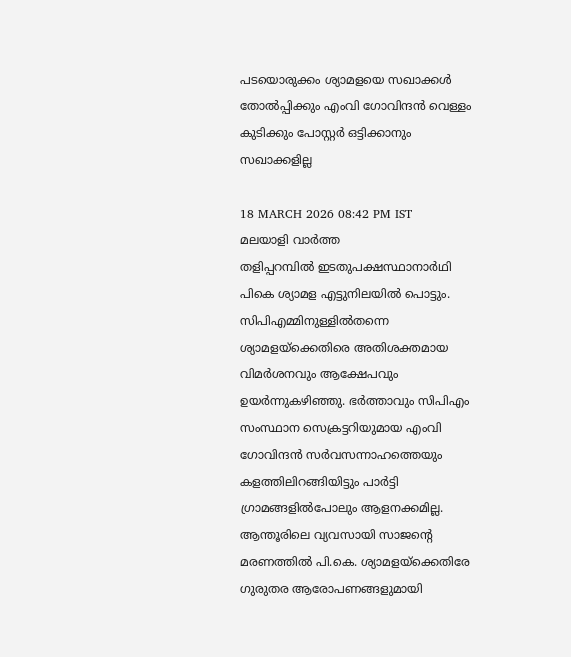പടയൊരുക്കം ശ്യാമളയെ സഖാക്കള്‍ തോല്‍പ്പിക്കും എംവി ഗോവിന്ദന്‍ വെള്ളം കുടിക്കും പോസ്റ്റര്‍ ഒട്ടിക്കാനും സഖാക്കളില്ല

18 MARCH 2026 08:42 PM IST
മലയാളി വാര്‍ത്ത
തളിപ്പറമ്പില്‍ ഇടതുപക്ഷസ്ഥാനാര്‍ഥി  പികെ ശ്യാമള എട്ടുനിലയില്‍ പൊട്ടും. സിപിഎമ്മിനുള്ളില്‍തന്നെ ശ്യാമളയ്‌ക്കെതിരെ അതിശക്തമായ വിമര്‍ശനവും ആക്ഷേപവും ഉയര്‍ന്നുകഴിഞ്ഞു. ഭര്‍ത്താവും സിപിഎം സംസ്ഥാന സെക്രട്ടറിയുമായ എംവി ഗോവിന്ദന്‍ സര്‍വസന്നാഹത്തെയും കളത്തിലിറങ്ങിയിട്ടും പാര്‍ട്ടി ഗ്രാമങ്ങളില്‍പോലും ആളനക്കമില്ല.
ആന്തൂരിലെ വ്യവസായി സാജന്റെ മരണത്തില്‍ പി.കെ. ശ്യാമളയ്‌ക്കെതിരേ ഗുരുതര ആരോപണങ്ങളുമായി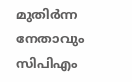മുതിര്‍ന്ന നേതാവും സിപിഎം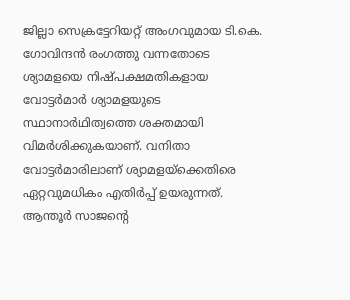ജില്ലാ സെക്രട്ടേറിയറ്റ് അംഗവുമായ ടി.കെ. ഗോവിന്ദന്‍ രംഗത്തു വന്നതോടെ ശ്യാമളയെ നിഷ്പക്ഷമതികളായ വോട്ടര്‍മാര്‍ ശ്യാമളയുടെ സ്ഥാനാര്‍ഥിത്വത്തെ ശക്തമായി വിമര്‍ശിക്കുകയാണ്. വനിതാ വോട്ടര്‍മാരിലാണ് ശ്യാമളയ്‌ക്കെതിരെ ഏറ്റവുമധികം എതിര്‍പ്പ് ഉയരുന്നത്. ആന്തൂര്‍ സാജന്റെ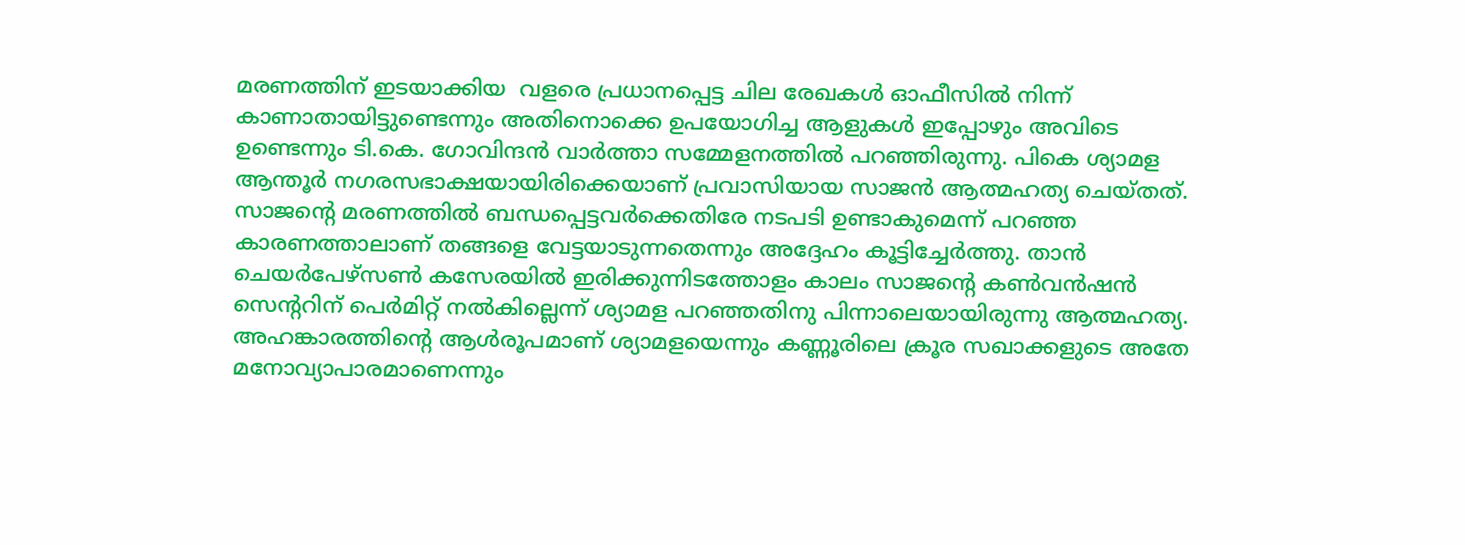മരണത്തിന് ഇടയാക്കിയ  വളരെ പ്രധാനപ്പെട്ട ചില രേഖകള്‍ ഓഫീസില്‍ നിന്ന് കാണാതായിട്ടുണ്ടെന്നും അതിനൊക്കെ ഉപയോഗിച്ച ആളുകള്‍ ഇപ്പോഴും അവിടെ ഉണ്ടെന്നും ടി.കെ. ഗോവിന്ദന്‍ വാര്‍ത്താ സമ്മേളനത്തില്‍ പറഞ്ഞിരുന്നു. പികെ ശ്യാമള ആന്തൂര്‍ നഗരസഭാക്ഷയായിരിക്കെയാണ് പ്രവാസിയായ സാജന്‍ ആത്മഹത്യ ചെയ്തത്.   സാജന്റെ മരണത്തില്‍ ബന്ധപ്പെട്ടവര്‍ക്കെതിരേ നടപടി ഉണ്ടാകുമെന്ന് പറഞ്ഞ കാരണത്താലാണ് തങ്ങളെ വേട്ടയാടുന്നതെന്നും അദ്ദേഹം കൂട്ടിച്ചേര്‍ത്തു. താന്‍ ചെയര്‍പേഴ്‌സണ്‍ കസേരയില്‍ ഇരിക്കുന്നിടത്തോളം കാലം സാജന്റെ കണ്‍വന്‍ഷന്‍ സെന്ററിന് പെര്‍മിറ്റ് നല്‍കില്ലെന്ന് ശ്യാമള പറഞ്ഞതിനു പിന്നാലെയായിരുന്നു ആത്മഹത്യ. അഹങ്കാരത്തിന്റെ ആള്‍രൂപമാണ് ശ്യാമളയെന്നും കണ്ണൂരിലെ ക്രൂര സഖാക്കളുടെ അതേ മനോവ്യാപാരമാണെന്നും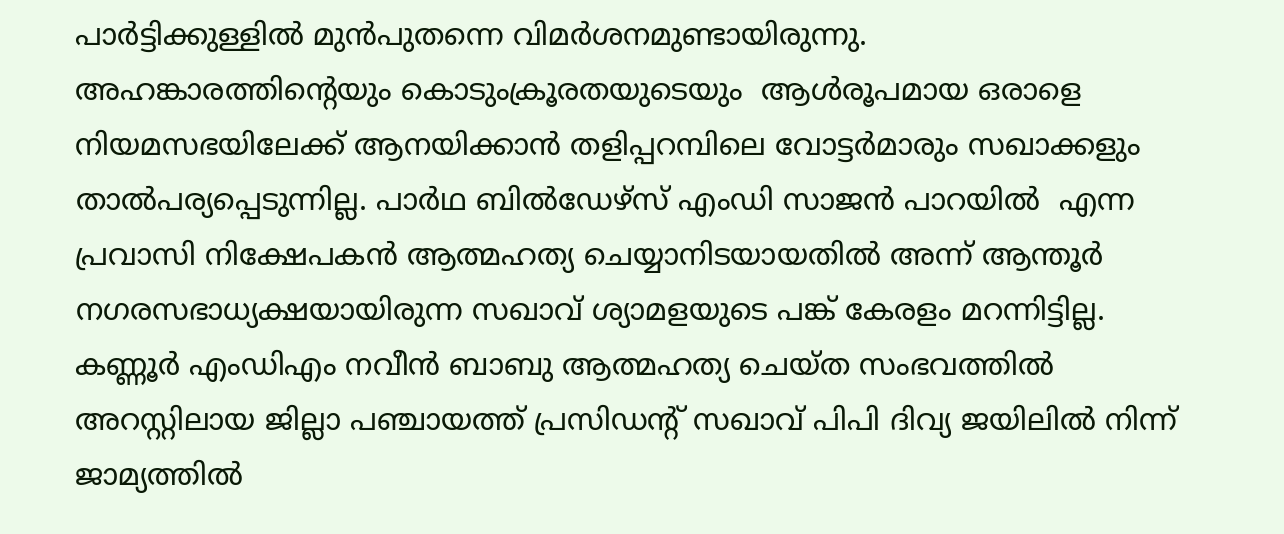പാര്‍ട്ടിക്കുള്ളില്‍ മുന്‍പുതന്നെ വിമര്‍ശനമുണ്ടായിരുന്നു.
അഹങ്കാരത്തിന്റെയും കൊടുംക്രൂരതയുടെയും  ആള്‍രൂപമായ ഒരാളെ നിയമസഭയിലേക്ക് ആനയിക്കാന്‍ തളിപ്പറമ്പിലെ വോട്ടര്‍മാരും സഖാക്കളും  താല്‍പര്യപ്പെടുന്നില്ല. പാര്‍ഥ ബില്‍ഡേഴ്സ് എംഡി സാജന്‍ പാറയില്‍  എന്ന പ്രവാസി നിക്ഷേപകന്‍ ആത്മഹത്യ ചെയ്യാനിടയായതില്‍ അന്ന് ആന്തൂര്‍ നഗരസഭാധ്യക്ഷയായിരുന്ന സഖാവ് ശ്യാമളയുടെ പങ്ക് കേരളം മറന്നിട്ടില്ല.
കണ്ണൂര്‍ എംഡിഎം നവീന്‍ ബാബു ആത്മഹത്യ ചെയ്ത സംഭവത്തില്‍ അറസ്റ്റിലായ ജില്ലാ പഞ്ചായത്ത് പ്രസിഡന്റ് സഖാവ് പിപി ദിവ്യ ജയിലില്‍ നിന്ന് ജാമ്യത്തില്‍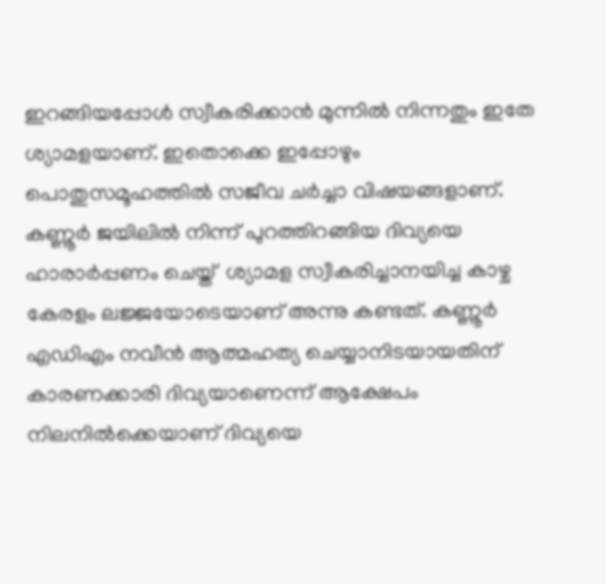ഇറങ്ങിയപ്പോള്‍ സ്വീകരിക്കാന്‍ മുന്നില്‍ നിന്നതും ഇതേ ശ്യാമളയാണ്. ഇതൊക്കെ ഇപ്പോഴും പൊതുസമൂഹത്തില്‍ സജീവ ചര്‍ച്ചാ വിഷയങ്ങളാണ്.
കണ്ണൂര്‍ ജയിലില്‍ നിന്ന് പുറത്തിറങ്ങിയ ദിവ്യയെ ഹാരാര്‍പ്പണം ചെയ്ത്  ശ്യാമള സ്വീകരിച്ചാനയിച്ച കാഴ്ച കേരളം ലജ്ജയോടെയാണ് അന്നു കണ്ടത്. കണ്ണൂര്‍ എഡിഎം നവീന്‍ ആത്മഹത്യ ചെയ്യാനിടയായതിന് കാരണക്കാരി ദിവ്യയാണെന്ന് ആക്ഷേപം നിലനില്‍ക്കെയാണ് ദിവ്യയെ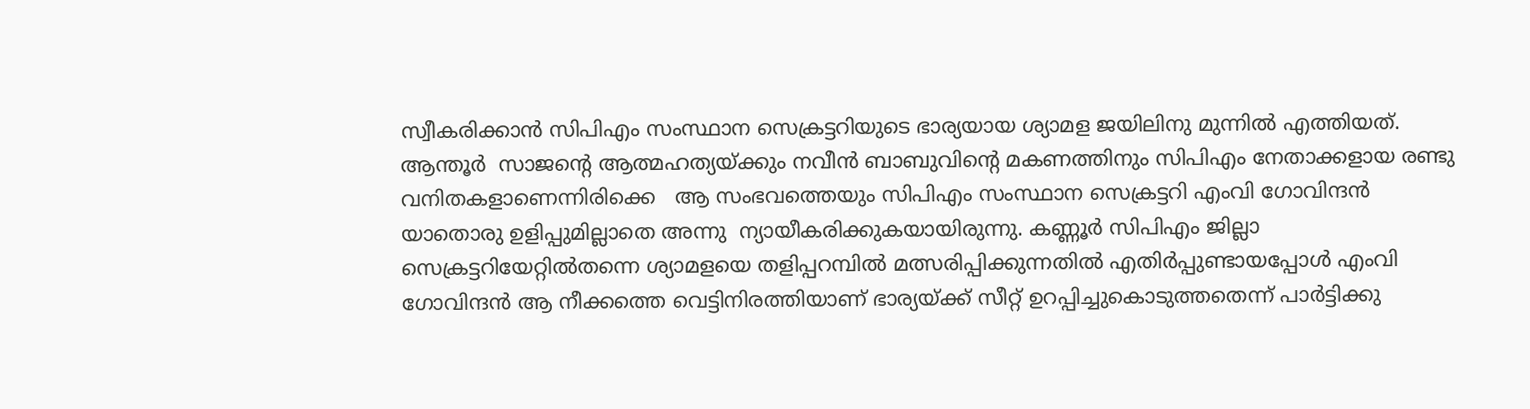സ്വീകരിക്കാന്‍ സിപിഎം സംസ്ഥാന സെക്രട്ടറിയുടെ ഭാര്യയായ ശ്യാമള ജയിലിനു മുന്നില്‍ എത്തിയത്. ആന്തൂര്‍  സാജന്റെ ആത്മഹത്യയ്ക്കും നവീന്‍ ബാബുവിന്റെ മകണത്തിനും സിപിഎം നേതാക്കളായ രണ്ടു വനിതകളാണെന്നിരിക്കെ   ആ സംഭവത്തെയും സിപിഎം സംസ്ഥാന സെക്രട്ടറി എംവി ഗോവിന്ദന്‍ യാതൊരു ഉളിപ്പുമില്ലാതെ അന്നു  ന്യായീകരിക്കുകയായിരുന്നു. കണ്ണൂര്‍ സിപിഎം ജില്ലാ സെക്രട്ടറിയേറ്റില്‍തന്നെ ശ്യാമളയെ തളിപ്പറമ്പില്‍ മത്സരിപ്പിക്കുന്നതില്‍ എതിര്‍പ്പുണ്ടായപ്പോള്‍ എംവി ഗോവിന്ദന്‍ ആ നീക്കത്തെ വെട്ടിനിരത്തിയാണ് ഭാര്യയ്ക്ക് സീറ്റ് ഉറപ്പിച്ചുകൊടുത്തതെന്ന് പാര്‍ട്ടിക്കു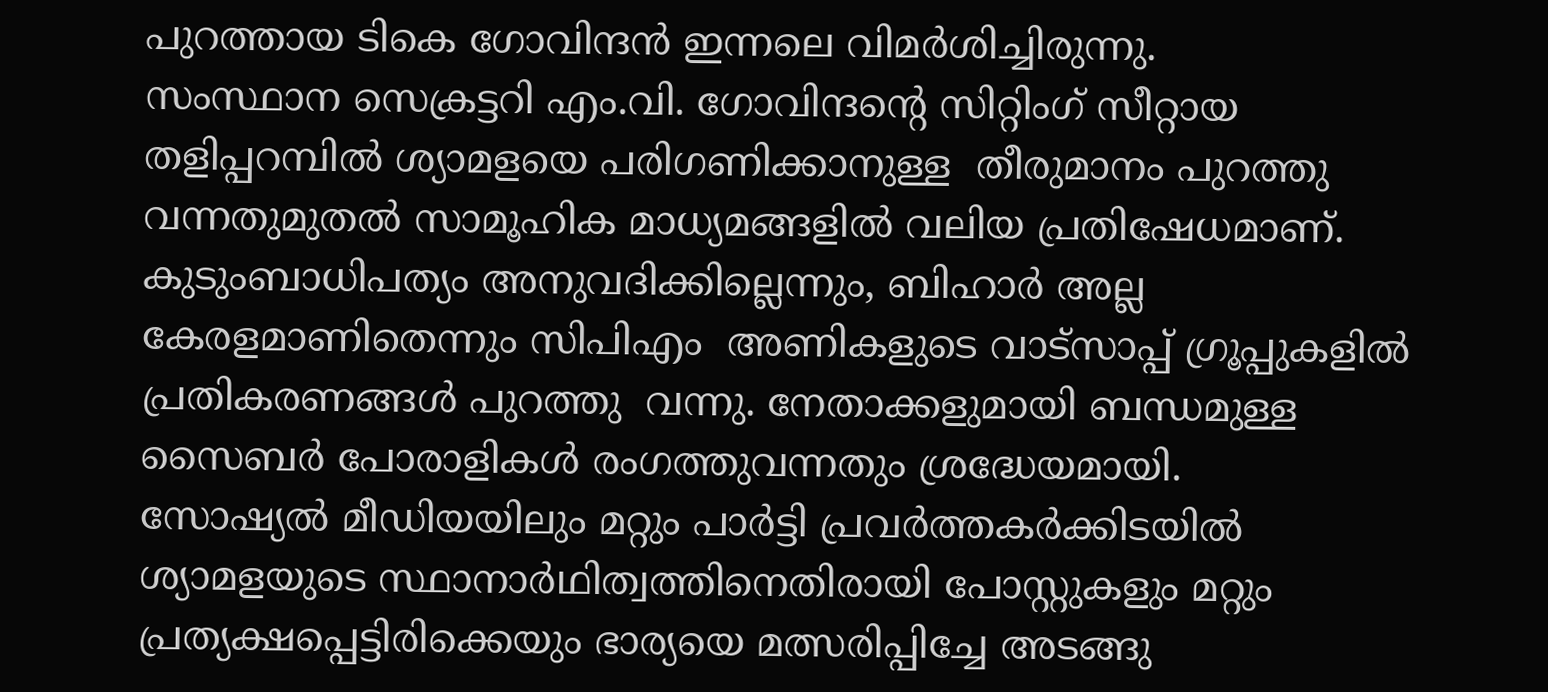പുറത്തായ ടികെ ഗോവിന്ദന്‍ ഇന്നലെ വിമര്‍ശിച്ചിരുന്നു.
സംസ്ഥാന സെക്രട്ടറി എം.വി. ഗോവിന്ദന്റെ സിറ്റിംഗ് സീറ്റായ  തളിപ്പറമ്പില്‍ ശ്യാമളയെ പരിഗണിക്കാനുള്ള  തീരുമാനം പുറത്തു വന്നതുമുതല്‍ സാമൂഹിക മാധ്യമങ്ങളില്‍ വലിയ പ്രതിഷേധമാണ്. കുടുംബാധിപത്യം അനുവദിക്കില്ലെന്നും, ബിഹാര്‍ അല്ല കേരളമാണിതെന്നും സിപിഎം  അണികളുടെ വാട്‌സാപ്പ് ഗ്രൂപ്പുകളില്‍ പ്രതികരണങ്ങള്‍ പുറത്തു  വന്നു. നേതാക്കളുമായി ബന്ധമുള്ള സൈബര്‍ പോരാളികള്‍ രംഗത്തുവന്നതും ശ്രദ്ധേയമായി.
സോഷ്യല്‍ മീഡിയയിലും മറ്റും പാര്‍ട്ടി പ്രവര്‍ത്തകര്‍ക്കിടയില്‍ ശ്യാമളയുടെ സ്ഥാനാര്‍ഥിത്വത്തിനെതിരായി പോസ്റ്റുകളും മറ്റും പ്രത്യക്ഷപ്പെട്ടിരിക്കെയും ഭാര്യയെ മത്സരിപ്പിച്ചേ അടങ്ങു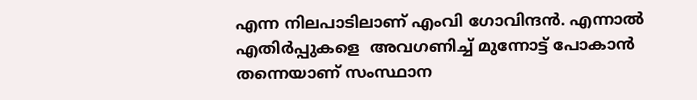എന്ന നിലപാടിലാണ് എംവി ഗോവിന്ദന്‍. എന്നാല്‍ എതിര്‍പ്പുകളെ  അവഗണിച്ച് മുന്നോട്ട് പോകാന്‍ തന്നെയാണ് സംസ്ഥാന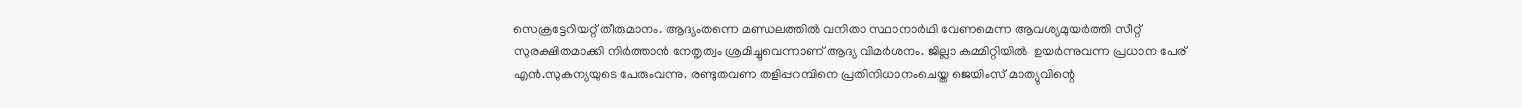സെക്രട്ടേറിയറ്റ് തീരുമാനം. ആദ്യംതന്നെ മണ്ഡലത്തില്‍ വനിതാ സ്ഥാനാര്‍ഥി വേണമെന്ന ആവശ്യമുയര്‍ത്തി സീറ്റ് സുരക്ഷിതമാക്കി നിര്‍ത്താന്‍ നേതൃത്വം ശ്രമിച്ചുവെന്നാണ് ആദ്യ വിമര്‍ശനം. ജില്ലാ കമ്മിറ്റിയില്‍  ഉയര്‍ന്നുവന്ന പ്രധാന പേര്  എന്‍.സുകന്യയുടെ പേരുംവന്നു. രണ്ടുതവണ തളിപ്പറമ്പിനെ പ്രതിനിധാനംചെയ്ത ജെയിംസ് മാത്യുവിന്റെ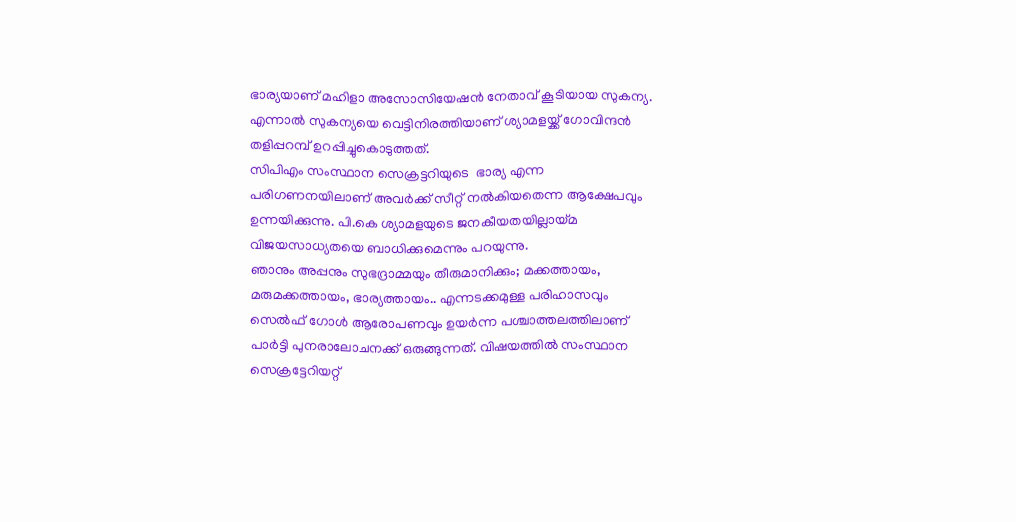ഭാര്യയാണ് മഹിളാ അസോസിയേഷന്‍ നേതാവ് കൂടിയായ സുകന്യ. എന്നാല്‍ സുകന്യയെ വെട്ടിനിരത്തിയാണ് ശ്യാമളയ്ക്ക് ഗോവിന്ദന്‍ തളിപ്പറമ്പ് ഉറപ്പിച്ചുകൊടുത്തത്.
സിപിഎം സംസ്ഥാന സെക്രട്ടറിയുടെ  ഭാര്യ എന്ന പരിഗണനയിലാണ് അവര്‍ക്ക് സീറ്റ് നല്‍കിയതെന്ന ആക്ഷേപവും ഉന്നയിക്കുന്നു. പി.കെ ശ്യാമളയുടെ ജനകീയതയില്ലായ്മ വിജയസാധ്യതയെ ബാധിക്കുമെന്നും പറയുന്നു.
ഞാനും അപ്പനും സുഭദ്രാമ്മയും തീരുമാനിക്കും; മക്കത്തായം, മരുമക്കത്തായം, ഭാര്യത്തായം.. എന്നടക്കമുള്ള പരിഹാസവും സെല്‍ഫ് ഗോള്‍ ആരോപണവും ഉയര്‍ന്ന പശ്ചാത്തലത്തിലാണ് പാര്‍ട്ടി പുനരാലോചനക്ക് ഒരുങ്ങുന്നത്. വിഷയത്തില്‍ സംസ്ഥാന സെക്രട്ടേറിയറ്റ്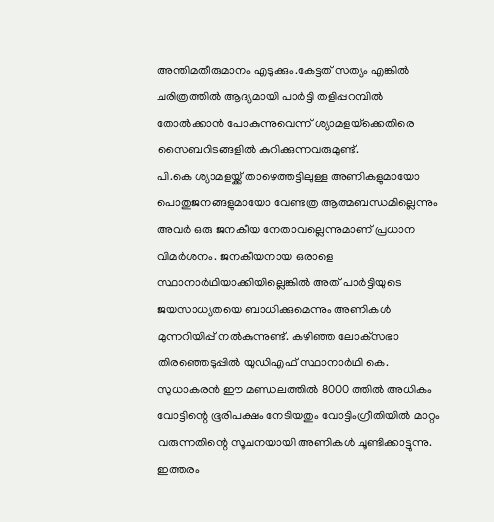അന്തിമതീരുമാനം എടുക്കും.കേട്ടത് സത്യം എങ്കില്‍ ചരിത്രത്തില്‍ ആദ്യമായി പാര്‍ട്ടി തളിപ്പറമ്പില്‍ തോല്‍ക്കാന്‍ പോകുന്നുവെന്ന് ശ്യാമളയ്‌ക്കെതിരെ സൈബറിടങ്ങളില്‍ കുറിക്കുന്നവരുമുണ്ട്.
പി.കെ ശ്യാമളയ്ക്ക് താഴെത്തട്ടിലുള്ള അണികളുമായോ പൊതുജനങ്ങളുമായോ വേണ്ടത്ര ആത്മബന്ധമില്ലെന്നും അവര്‍ ഒരു ജനകീയ നേതാവല്ലെന്നുമാണ് പ്രധാന വിമര്‍ശനം. ജനകീയനായ ഒരാളെ സ്ഥാനാര്‍ഥിയാക്കിയില്ലെങ്കില്‍ അത് പാര്‍ട്ടിയുടെ ജയസാധ്യതയെ ബാധിക്കുമെന്നും അണികള്‍ മുന്നറിയിപ്പ് നല്‍കുന്നുണ്ട്. കഴിഞ്ഞ ലോക്‌സഭാ തിരഞ്ഞെടുപ്പില്‍ യുഡിഎഫ് സ്ഥാനാര്‍ഥി കെ. സുധാകരന്‍ ഈ മണ്ഡലത്തില്‍ 8000 ത്തില്‍ അധികം വോട്ടിന്റെ ഭൂരിപക്ഷം നേടിയതും വോട്ടിംഗ്രീതിയില്‍ മാറ്റം വരുന്നതിന്റെ സൂചനയായി അണികള്‍ ചൂണ്ടിക്കാട്ടുന്നു. ഇത്തരം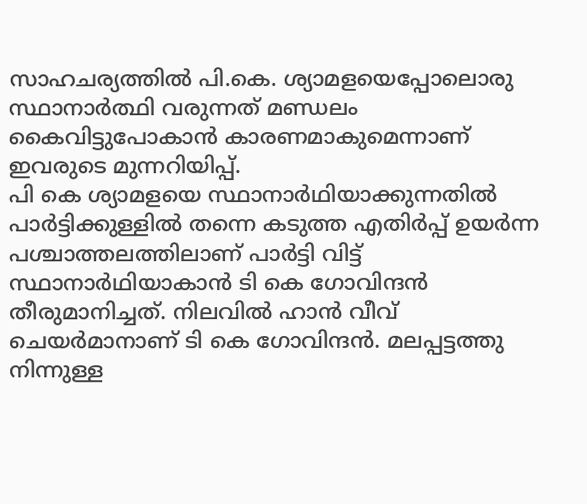സാഹചര്യത്തില്‍ പി.കെ. ശ്യാമളയെപ്പോലൊരു സ്ഥാനാര്‍ത്ഥി വരുന്നത് മണ്ഡലം കൈവിട്ടുപോകാന്‍ കാരണമാകുമെന്നാണ് ഇവരുടെ മുന്നറിയിപ്പ്.
പി കെ ശ്യാമളയെ സ്ഥാനാര്‍ഥിയാക്കുന്നതില്‍ പാര്‍ട്ടിക്കുള്ളില്‍ തന്നെ കടുത്ത എതിര്‍പ്പ് ഉയര്‍ന്ന പശ്ചാത്തലത്തിലാണ് പാര്‍ട്ടി വിട്ട് സ്ഥാനാര്‍ഥിയാകാന്‍ ടി കെ ഗോവിന്ദന്‍ തീരുമാനിച്ചത്. നിലവില്‍ ഹാന്‍ വീവ് ചെയര്‍മാനാണ് ടി കെ ഗോവിന്ദന്‍. മലപ്പട്ടത്തു നിന്നുള്ള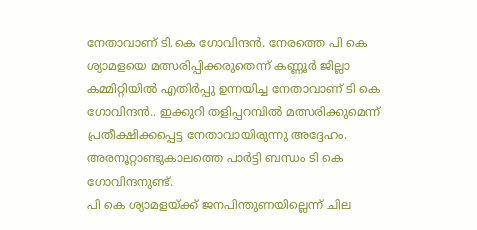നേതാവാണ് ടി.കെ ഗോവിന്ദന്‍. നേരത്തെ പി കെ ശ്യാമളയെ മത്സരിപ്പിക്കരുതെന്ന് കണ്ണൂര്‍ ജില്ലാ കമ്മിറ്റിയില്‍ എതിര്‍പ്പു ഉന്നയിച്ച നേതാവാണ് ടി കെ ഗോവിന്ദന്‍.. ഇക്കുറി തളിപ്പറമ്പില്‍ മത്സരിക്കുമെന്ന് പ്രതീക്ഷിക്കപ്പെട്ട നേതാവായിരുന്നു അദ്ദേഹം. അരനൂറ്റാണ്ടുകാലത്തെ പാര്‍ട്ടി ബന്ധം ടി കെ ഗോവിന്ദനുണ്ട്.
പി കെ ശ്യാമളയ്ക്ക് ജനപിന്തുണയില്ലെന്ന് ചില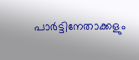പാര്‍ട്ടിനേതാക്കളും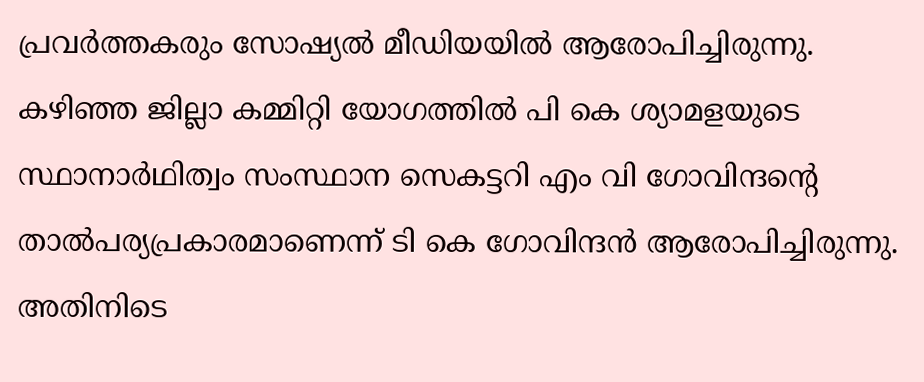പ്രവര്‍ത്തകരും സോഷ്യല്‍ മീഡിയയില്‍ ആരോപിച്ചിരുന്നു. കഴിഞ്ഞ ജില്ലാ കമ്മിറ്റി യോഗത്തില്‍ പി കെ ശ്യാമളയുടെ സ്ഥാനാര്‍ഥിത്വം സംസ്ഥാന സെകട്ടറി എം വി ഗോവിന്ദന്റെ താല്‍പര്യപ്രകാരമാണെന്ന് ടി കെ ഗോവിന്ദന്‍ ആരോപിച്ചിരുന്നു. അതിനിടെ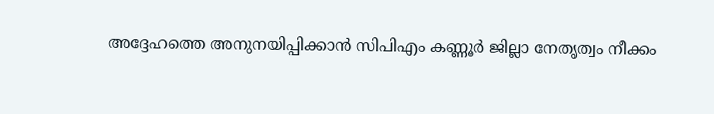അദ്ദേഹത്തെ അനുനയിപ്പിക്കാന്‍ സിപിഎം കണ്ണൂര്‍ ജില്ലാ നേതൃത്വം നീക്കം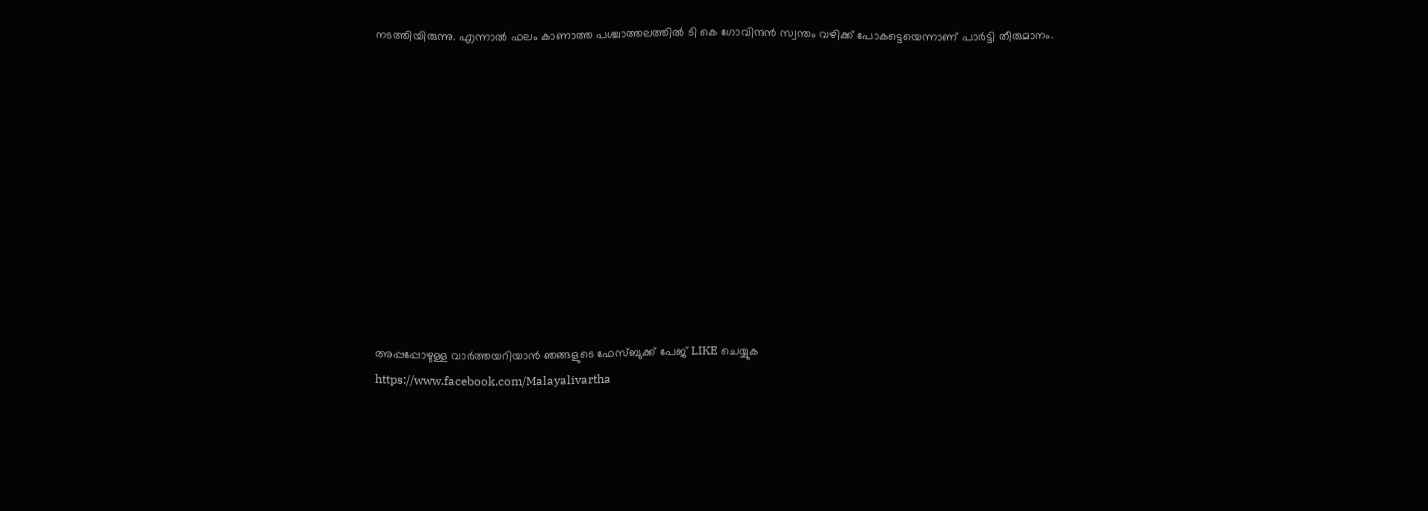നടത്തിയിരുന്നു. എന്നാല്‍ ഫലം കാണാത്ത പശ്ചാത്തലത്തില്‍ ടി കെ ഗോവിന്ദന്‍ സ്വന്തം വഴിക്ക് പോകട്ടെയെന്നാണ് പാര്‍ട്ടി തീരുമാനം.











അപ്പപ്പോഴുള്ള വാര്‍ത്തയറിയാന്‍ ഞങ്ങളുടെ ഫേസ്‌ബുക്ക്‌ പേജ് LIKE ചെയ്യുക
https://www.facebook.com/Malayalivartha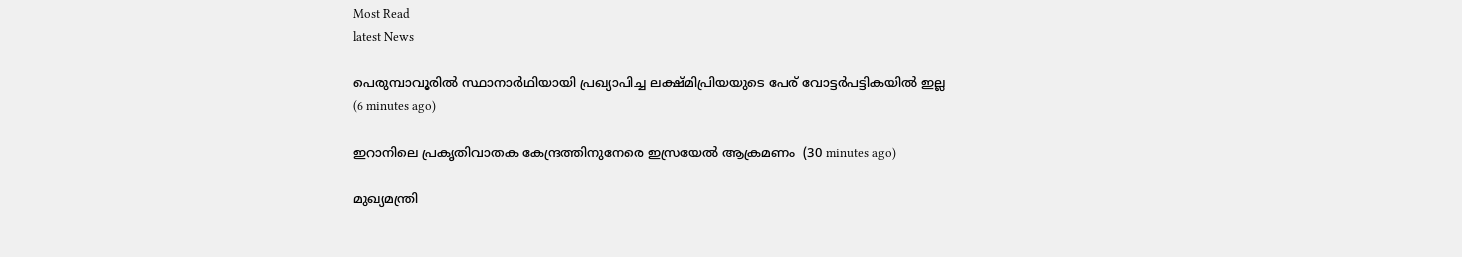Most Read
latest News

പെരുമ്പാവൂരില്‍ സ്ഥാനാര്‍ഥിയായി പ്രഖ്യാപിച്ച ലക്ഷ്മിപ്രിയയുടെ പേര് വോട്ടര്‍പട്ടികയില്‍ ഇല്ല  (6 minutes ago)

ഇറാനിലെ പ്രകൃതിവാതക കേന്ദ്രത്തിനുനേരെ ഇസ്രയേല്‍ ആക്രമണം  (30 minutes ago)

മുഖ്യമന്ത്രി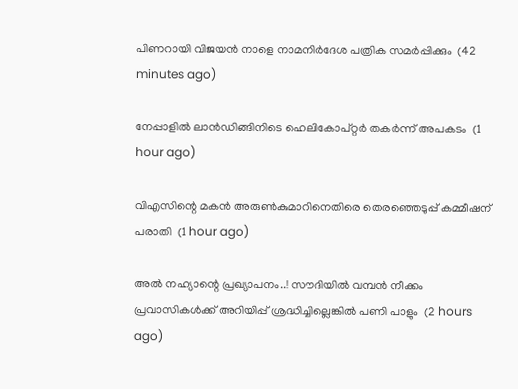പിണറായി വിജയന്‍ നാളെ നാമനിര്‍ദേശ പത്രിക സമര്‍പ്പിക്കും  (42 minutes ago)

നേപ്പാളില്‍ ലാന്‍ഡിങ്ങിനിടെ ഹെലികോപ്റ്റര്‍ തകര്‍ന്ന് അപകടം  (1 hour ago)

വിഎസിന്റെ മകന്‍ അരുണ്‍കുമാറിനെതിരെ തെരഞ്ഞെടുപ്പ് കമ്മീഷന് പരാതി  (1 hour ago)

അൽ നഹ്യാന്റെ പ്രഖ്യാപനം..! സൗദിയിൽ വമ്പൻ നീക്കം പ്രവാസികൾക്ക് അറിയിപ്പ് ശ്രദ്ധിച്ചില്ലെങ്കിൽ പണി പാളും  (2 hours ago)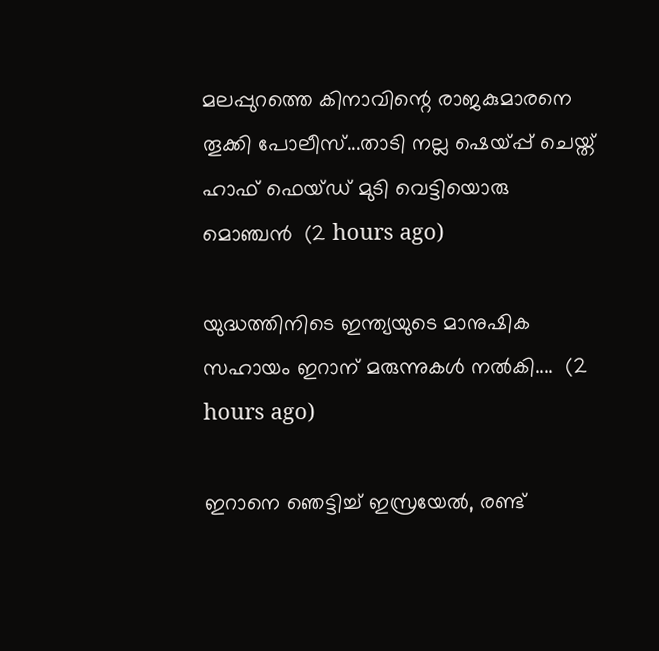മലപ്പുറത്തെ കിനാവിന്റെ രാജകുമാരനെ തൂക്കി പോലീസ്...താടി നല്ല ഷെയ്പ്പ് ചെയ്ത് ഹാഫ് ഫെയ്‌ഡ്‌ മുടി വെട്ടിയൊരു മൊഞ്ചൻ  (2 hours ago)

യുദ്ധത്തിനിടെ ഇന്ത്യയുടെ മാനുഷിക സഹായം ഇറാന് മരുന്നുകൾ നൽകി....  (2 hours ago)

ഇറാനെ ഞെട്ടിച്ച് ഇസ്രയേൽ, രണ്ട്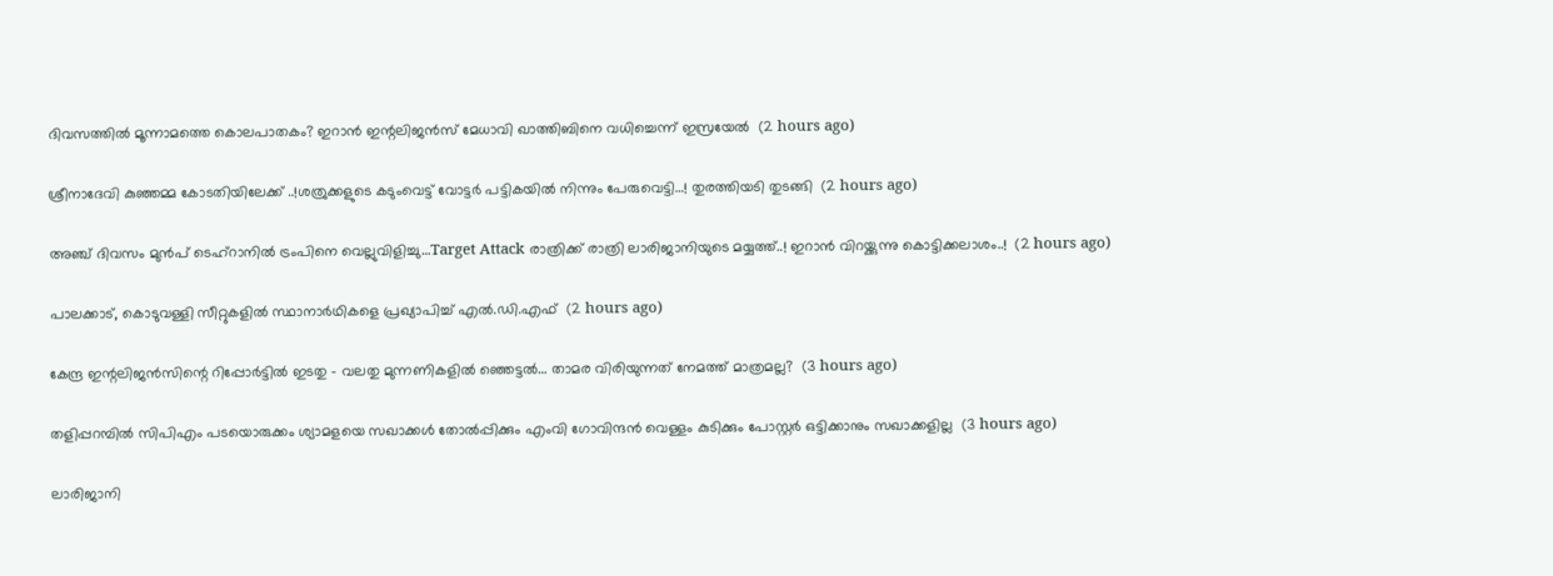ദിവസത്തിൽ മൂന്നാമത്തെ കൊലപാതകം? ഇറാൻ ഇന്റലിജൻസ് മേധാവി ഖാത്തിബിനെ വധിച്ചെന്ന് ഇസ്രയേൽ  (2 hours ago)

ശ്രീനാദേവി കുഞ്ഞമ്മ കോടതിയിലേക്ക് ..!ശത്രുക്കളുടെ കടുംവെട്ട് വോട്ടര്‍ പട്ടികയില്‍ നിന്നും പേരുവെട്ടി...! തുരത്തിയടി തുടങ്ങി  (2 hours ago)

അഞ്ച് ദിവസം മുൻപ് ടെഹ്‌റാനിൽ ട്രംപിനെ വെല്ലുവിളിച്ചു...Target Attack രാത്രിക്ക് രാത്രി ലാരിജാനിയുടെ മയ്യത്ത്..! ഇറാൻ വിറയ്ക്കുന്നു കൊട്ടിക്കലാശം..!  (2 hours ago)

പാലക്കാട്, കൊടുവള്ളി സീറ്റുകളില്‍ സ്ഥാനാര്‍ഥികളെ പ്രഖ്യാപിച്ച് എല്‍.ഡി.എഫ്  (2 hours ago)

കേന്ദ്ര ഇന്റലിജൻസിന്റെ റിപ്പോർട്ടിൽ ഇടതു - വലതു മുന്നണികളിൽ ഞ്ഞെട്ടൽ... താമര വിരിയുന്നത് നേമത്ത് മാത്രമല്ല?  (3 hours ago)

തളിപ്പറമ്പില്‍ സിപിഎം പടയൊരുക്കം ശ്യാമളയെ സഖാക്കള്‍ തോല്‍പ്പിക്കും എംവി ഗോവിന്ദന്‍ വെള്ളം കുടിക്കും പോസ്റ്റര്‍ ഒട്ടിക്കാനും സഖാക്കളില്ല  (3 hours ago)

ലാരിജാനി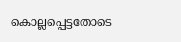കൊല്ലപ്പെട്ടതോടെ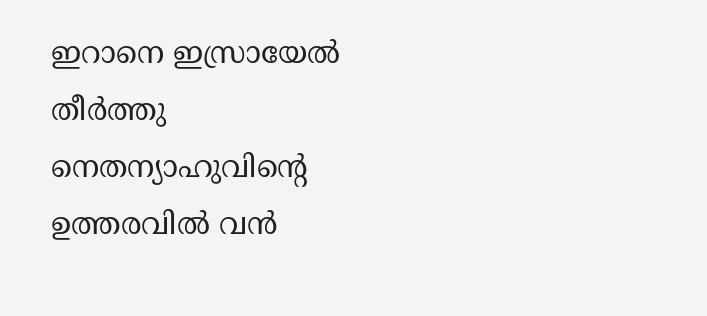ഇറാനെ ഇസ്രായേല്‍ തീര്‍ത്തു നെതന്യാഹുവിന്റെ ഉത്തരവില്‍ വന്‍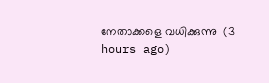നേതാക്കളെ വധിക്കുന്നു  (3 hours ago)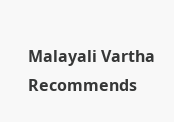Malayali Vartha Recommends